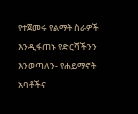የተጀመሩ የልማት ስራዎች እንዲፋጠኑ የድርሻችንን እንወጣለን- የሐይማኖት አባቶችና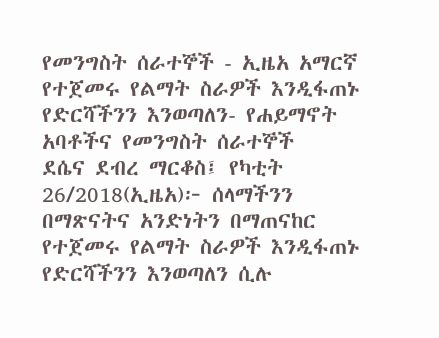የመንግስት ሰራተኞች - ኢዜአ አማርኛ
የተጀመሩ የልማት ስራዎች እንዲፋጠኑ የድርሻችንን እንወጣለን- የሐይማኖት አባቶችና የመንግስት ሰራተኞች
ደሴና ደብረ ማርቆስ፤ የካቲት 26/2018(ኢዜአ)፦ ሰላማችንን በማጽናትና አንድነትን በማጠናከር የተጀመሩ የልማት ስራዎች እንዲፋጠኑ የድርሻችንን እንወጣለን ሲሉ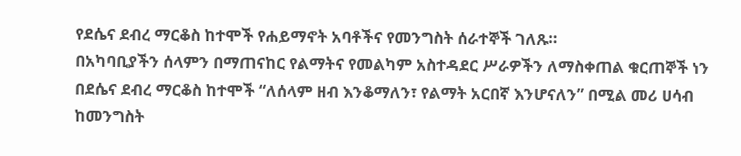የደሴና ደብረ ማርቆስ ከተሞች የሐይማኖት አባቶችና የመንግስት ሰራተኞች ገለጹ።
በአካባቢያችን ሰላምን በማጠናከር የልማትና የመልካም አስተዳደር ሥራዎችን ለማስቀጠል ቁርጠኞች ነን
በደሴና ደብረ ማርቆስ ከተሞች “ለሰላም ዘብ እንቆማለን፣ የልማት አርበኛ እንሆናለን” በሚል መሪ ሀሳብ ከመንግስት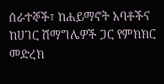ሰራተኞች፣ ከሐይማኖት አባቶችና ከሀገር ሽማግሌዎች ጋር የምክክር መድረክ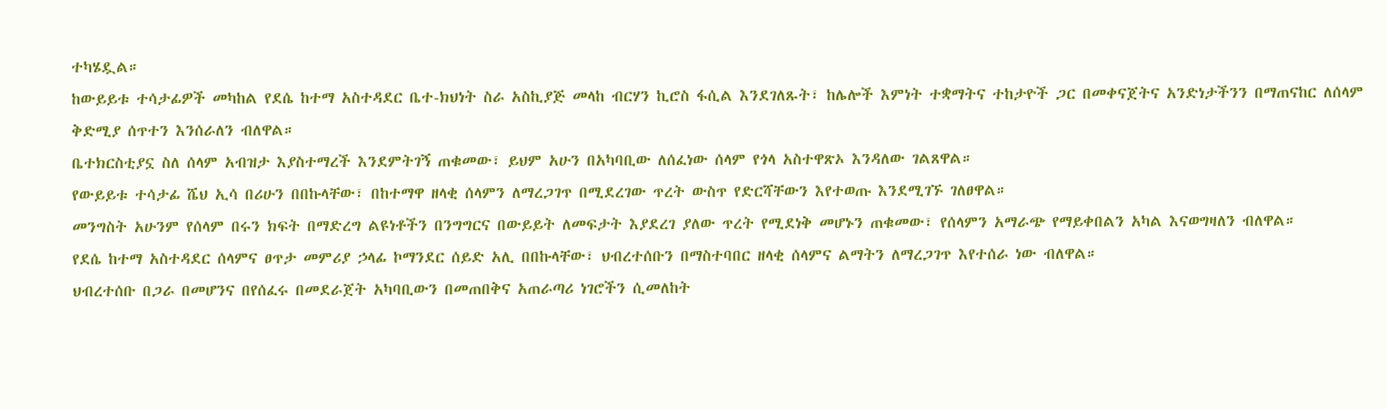ተካሄዷል።
ከውይይቱ ተሳታፊዎች መካከል የደሴ ከተማ አስተዳደር ቤተ-ክህነት ስራ አስኪያጅ መላከ ብርሃን ኪሮስ ፋሲል እንደገለጹት፣ ከሌሎች እምነት ተቋማትና ተከታዮች ጋር በመቀናጀትና አንድነታችንን በማጠናከር ለሰላም ቅድሚያ ሰጥተን እንሰራለን ብለዋል።
ቤተክርስቲያኗ ስለ ሰላም አብዝታ እያስተማረች እንደምትገኝ ጠቁመው፣ ይህም አሁን በአካባቢው ለሰፈነው ሰላም የጎላ አስተዋጽኦ እንዳለው ገልጸዋል።
የውይይቱ ተሳታፊ ሼህ ኢሳ በሪሁን በበኩላቸው፣ በከተማዋ ዘላቂ ሰላምን ለማረጋገጥ በሚደረገው ጥረት ውስጥ የድርሻቸውን እየተወጡ እንደሚገኙ ገለፀዋል።
መንግስት አሁንም የሰላም በሩን ክፍት በማድረግ ልዩነቶችን በንግግርና በውይይት ለመፍታት እያደረገ ያለው ጥረት የሚደነቅ መሆኑን ጠቁመው፣ የሰላምን አማራጭ የማይቀበልን አካል እናወግዛለን ብለዋል።
የደሴ ከተማ አስተዳደር ሰላምና ፀጥታ መምሪያ ኃላፊ ኮማንደር ሰይድ አሊ በበኩላቸው፣ ህብረተሰቡን በማስተባበር ዘላቂ ሰላምና ልማትን ለማረጋገጥ እየተሰራ ነው ብለዋል።
ህብረተሰቡ በጋራ በመሆንና በየሰፈሩ በመደራጀት አካባቢውን በመጠበቅና አጠራጣሪ ነገሮችን ሲመለከት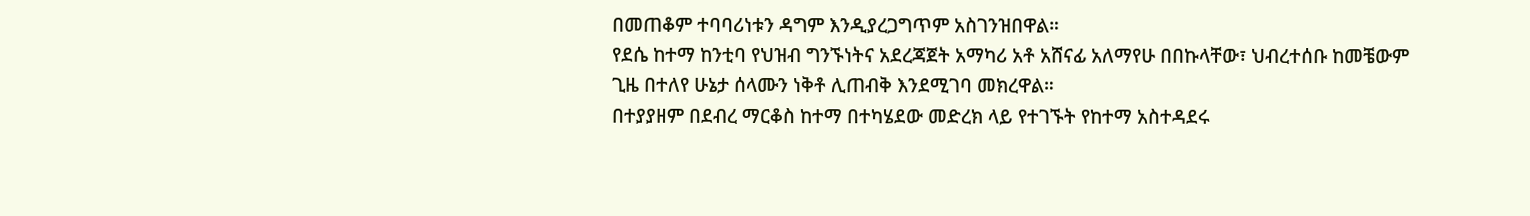በመጠቆም ተባባሪነቱን ዳግም እንዲያረጋግጥም አስገንዝበዋል።
የደሴ ከተማ ከንቲባ የህዝብ ግንኙነትና አደረጃጀት አማካሪ አቶ አሸናፊ አለማየሁ በበኩላቸው፣ ህብረተሰቡ ከመቼውም ጊዜ በተለየ ሁኔታ ሰላሙን ነቅቶ ሊጠብቅ እንደሚገባ መክረዋል።
በተያያዘም በደብረ ማርቆስ ከተማ በተካሄደው መድረክ ላይ የተገኙት የከተማ አስተዳደሩ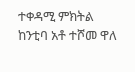ተቀዳሚ ምክትል ከንቲባ አቶ ተሾመ ዋለ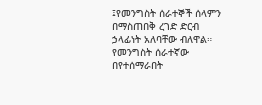፤የመንግስት ሰራተኞች ሰላምን በማስጠበቅ ረገድ ድርብ ኃላፊነት አለባቸው ብለዋል።
የመንግስት ሰራተኛው በየተሰማራበት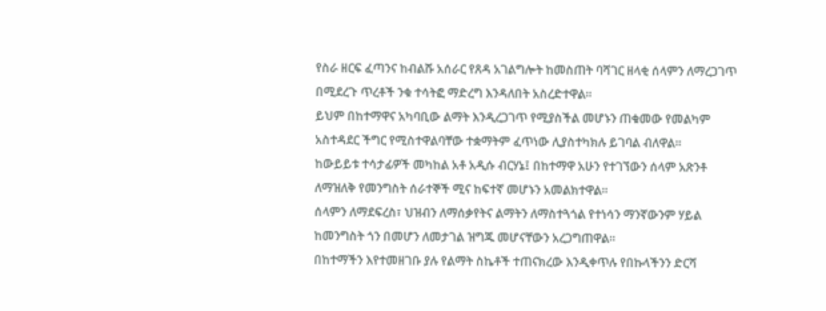የስራ ዘርፍ ፈጣንና ከብልሹ አሰራር የጸዳ አገልግሎት ከመስጠት ባሻገር ዘላቂ ሰላምን ለማረጋገጥ በሚደረጉ ጥረቶች ንቁ ተሳትፎ ማድረግ እንዳለበት አስረድተዋል።
ይህም በከተማዋና አካባቢው ልማት እንዲረጋገጥ የሚያስችል መሆኑን ጠቁመው የመልካም አስተዳደር ችግር የሚስተዋልባቸው ተቋማትም ፈጥነው ሊያስተካክሉ ይገባል ብለዋል።
ከውይይቱ ተሳታፊዎች መካከል አቶ አዲሱ ብርሃኔ፤ በከተማዋ አሁን የተገኘውን ሰላም አጽንቶ ለማዝለቅ የመንግስት ሰራተኞች ሚና ከፍተኛ መሆኑን አመልክተዋል።
ሰላምን ለማደፍረስ፣ ህዝብን ለማሰቃየትና ልማትን ለማስተጓጎል የተነሳን ማንኛውንም ሃይል ከመንግስት ጎን በመሆን ለመታገል ዝግጁ መሆናቸውን አረጋግጠዋል።
በከተማችን እየተመዘገቡ ያሉ የልማት ስኬቶች ተጠናክረው እንዲቀጥሉ የበኩላችንን ድርሻ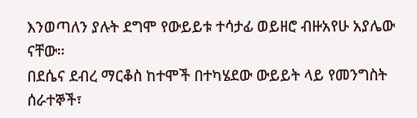እንወጣለን ያሉት ደግሞ የውይይቱ ተሳታፊ ወይዘሮ ብዙአየሁ አያሌው ናቸው።
በደሴና ደብረ ማርቆስ ከተሞች በተካሄደው ውይይት ላይ የመንግስት ሰራተኞች፣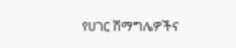የሀገር ሽማግሌዎችና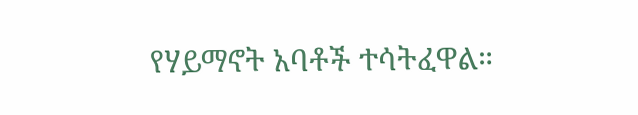የሃይማኖት አባቶች ተሳትፈዋል።